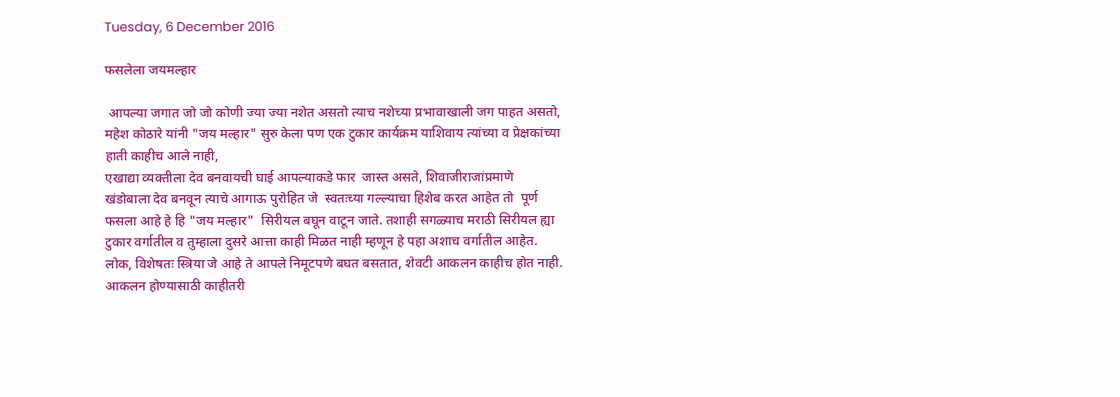Tuesday, 6 December 2016

फसलेला जयमल्हार

 आपल्या जगात जो जो कोणी ज्या ज्या नशेत असतो त्याच नशेच्या प्रभावाखाली जग पाहत असतो, महेश कोठारे यांनी "जय मल्हार" सुरु केला पण एक टुकार कार्यक्रम याशिवाय त्यांच्या व प्रेक्षकांच्या हाती काहीच आले नाही,
एखाद्या व्यक्तीला देव बनवायची घाई आपल्याकडे फार  जास्त असते, शिवाजीराजांप्रमाणे  खंडोबाला देव बनवून त्याचे आगाऊ पुरोहित जे  स्वतःच्या गल्ल्याचा हिशेब करत आहेत तो  पूर्ण फसला आहे हे हि "जय मल्हार"  सिरीयल बघून वाटून जाते. तशाही सगळ्याच मराठी सिरीयल ह्या टुकार वर्गातील व तुम्हाला दुसरे आत्ता काही मिळत नाही म्हणून हे पहा अशाच वर्गातील आहेत. लोक, विशेषतः स्त्रिया जे आहे ते आपले निमूटपणे बघत बसतात, शेवटी आकलन काहीच होत नाही. आकलन होण्यासाठी काहीतरी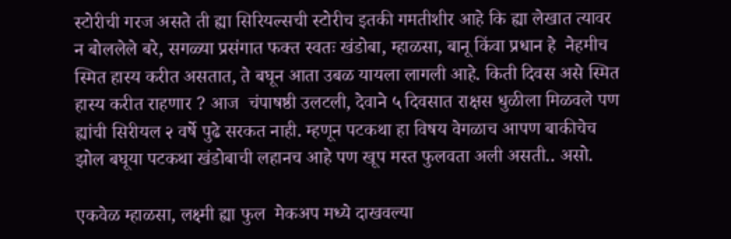स्टोरीची गरज असते ती ह्या सिरियल्सची स्टोरीच इतकी गमतीशीर आहे कि ह्या लेखात त्यावर न बोललेले बरे, सगळ्या प्रसंगात फक्त स्वतः खंडोबा, म्हाळसा, बानू किंवा प्रधान हे  नेहमीच स्मित हास्य करीत असतात, ते बघून आता उबळ यायला लागली आहे. किती दिवस असे स्मित हास्य करीत राहणार ? आज  चंपाषष्ठी उलटली, देवाने ५ दिवसात राक्षस धुळीला मिळवले पण ह्यांची सिरीयल २ वर्षे पुढे सरकत नाही. म्हणून पटकथा हा विषय वेगळाच आपण बाकीचेच झोल बघूया पटकथा खंडोबाची लहानच आहे पण खूप मस्त फुलवता अली असती.. असो.

एकवेळ म्हाळसा, लक्ष्मी ह्या फुल  मेकअप मध्ये दाखवल्या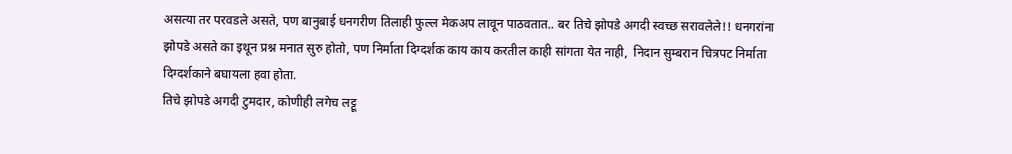असत्या तर परवडले असते, पण बानुबाई धनगरीण तिलाही फुल्ल मेकअप लावून पाठवतात.. बर तिचे झोपडे अगदी स्वच्छ सरावलेले!! धनगरांना झोपडे असते का इथून प्रश्न मनात सुरु होतो, पण निर्माता दिग्दर्शक काय काय करतील काही सांगता येत नाही,  निदान सुम्बरान चित्रपट निर्माता दिग्दर्शकाने बघायला हवा होता.
तिचे झोपडे अगदी टुमदार, कोणीही लगेच लट्टू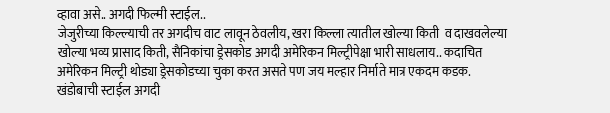व्हावा असे.. अगदी फिल्मी स्टाईल..
जेजुरीच्या किल्ल्याची तर अगदीच वाट लावून ठेवलीय, खरा किल्ला त्यातील खोल्या किती  व दाखवलेल्या खोल्या भव्य प्रासाद किती, सैनिकांचा ड्रेसकोड अगदी अमेरिकन मिल्ट्रीपेक्षा भारी साधलाय.. कदाचित अमेरिकन मिल्ट्री थोड्या ड्रेसकोडच्या चुका करत असते पण जय मल्हार निर्माते मात्र एकदम कडक.
खंडोबाची स्टाईल अगदी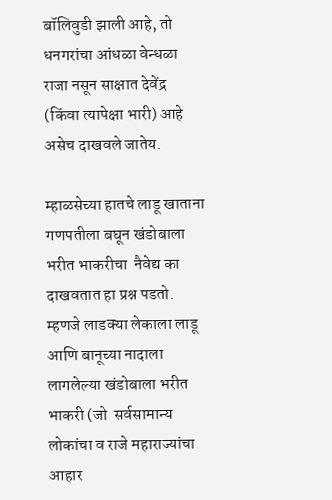बॉलिवुडी झाली आहे, तो धनगरांचा आंधळा वेन्धळा राजा नसून साक्षात देवेंद्र  (किंवा त्यापेक्षा भारी) आहे असेच दाखवले जातेय.

म्हाळसेच्या हातचे लाडू खाताना गणपतीला बघून खंडोबाला भरीत भाकरीचा  नैवेद्य का  दाखवतात हा प्रश्न पडतो. म्हणजे लाडक्या लेकाला लाडू आणि बानूच्या नादाला लागलेल्या खंडोबाला भरीत भाकरी (जो  सर्वसामान्य लोकांचा व राजे महाराज्यांचा आहार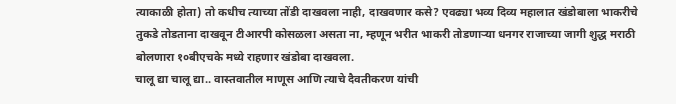त्याकाळी होता) तो कधीच त्याच्या तोंडी दाखवला नाही, दाखवणार कसे? एवढ्या भव्य दिव्य महालात खंडोबाला भाकरीचे तुकडे तोडताना दाखवून टीआरपी कोसळला असता ना, म्हणून भरीत भाकरी तोडणाऱ्या धनगर राजाच्या जागी शुद्ध मराठी बोलणारा १०बीएचके मध्ये राहणार खंडोबा दाखवला.
चालू द्या चालू द्या.. वास्तवातील माणूस आणि त्याचे दैवतीकरण यांची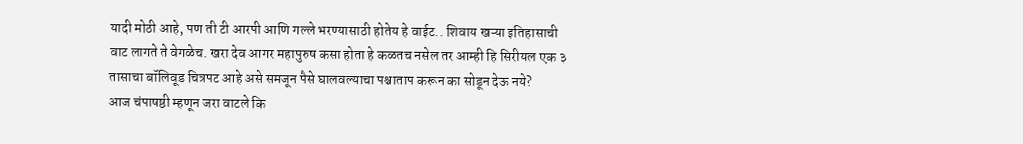यादी मोठी आहे, पण ती टी आरपी आणि गल्ले भरण्यासाठी होतेय हे वाईट.. शिवाय खऱ्या इतिहासाची वाट लागते ते वेगळेच. खरा देव आगर महापुरुष कसा होता हे कळतच नसेल तर आम्ही हि सिरीयल एक ३ तासाचा बॉलिवूड चित्रपट आहे असे समजून पैसे घालवल्याचा पश्चाताप करून का सोडून देऊ नये?
आज चंपाषष्ठी म्हणून जरा वाटले कि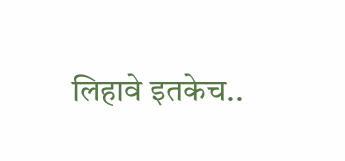लिहावे इतकेच..